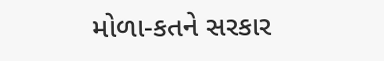મોળા-કતને સરકાર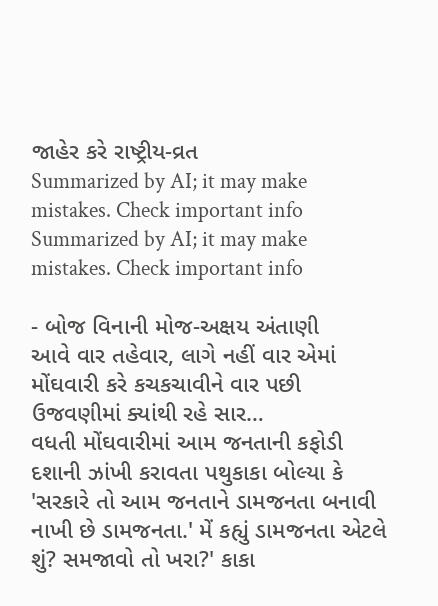જાહેર કરે રાષ્ટ્રીય-વ્રત
Summarized by AI; it may make mistakes. Check important info
Summarized by AI; it may make mistakes. Check important info

- બોજ વિનાની મોજ-અક્ષય અંતાણી
આવે વાર તહેવાર, લાગે નહીં વાર એમાં મોંઘવારી કરે કચકચાવીને વાર પછી ઉજવણીમાં ક્યાંથી રહે સાર…
વધતી મોંઘવારીમાં આમ જનતાની કફોડી દશાની ઝાંખી કરાવતા પથુકાકા બોલ્યા કે 'સરકારે તો આમ જનતાને ડામજનતા બનાવી નાખી છે ડામજનતા.' મેં કહ્યું ડામજનતા એટલે શું? સમજાવો તો ખરા?' કાકા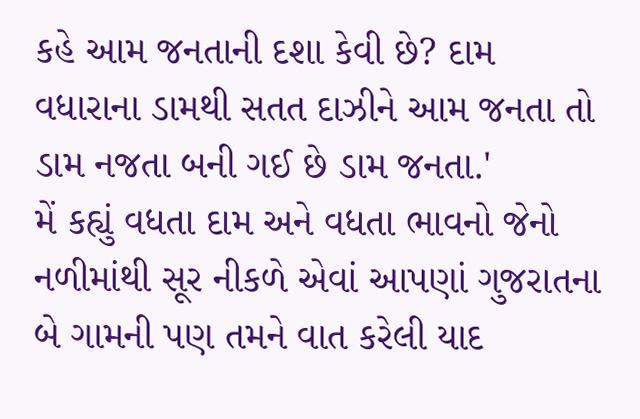કહે આમ જનતાની દશા કેવી છે? દામ વધારાના ડામથી સતત દાઝીને આમ જનતા તો ડામ નજતા બની ગઈ છે ડામ જનતા.'
મેં કહ્યું વધતા દામ અને વધતા ભાવનો જેનો નળીમાંથી સૂર નીકળે એવાં આપણાં ગુજરાતના બે ગામની પણ તમને વાત કરેલી યાદ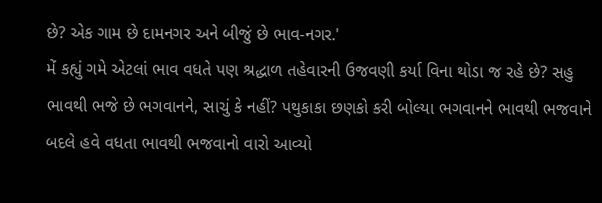છે? એક ગામ છે દામનગર અને બીજું છે ભાવ-નગર.'
મેં કહ્યું ગમે એટલાં ભાવ વધતે પણ શ્રદ્ધાળ તહેવારની ઉજવણી કર્યા વિના થોડા જ રહે છે? સહુ ભાવથી ભજે છે ભગવાનને, સાચું કે નહીં? પથુકાકા છણકો કરી બોલ્યા ભગવાનને ભાવથી ભજવાને બદલે હવે વધતા ભાવથી ભજવાનો વારો આવ્યો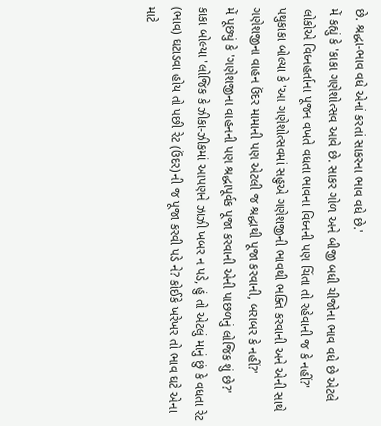છે. શ્રદ્ધા-ભાવ વધે એનાં કરતાં સાકરના ભાવ વધે છે.'
મેં કહ્યું કે 'કાકા ગણેશોત્સવ આવે છે. સાકર ગોળ અને બીજી બધી ચીજોના ભાવ વધે છે એટલે લોકોએ વિધ્નહર્તાના પૂજન વખતે વધતા ભાવના વિધ્નની પણ ચિંતા તો રહેવાની જ કે નહીં?'
પથુકાકા બોલ્યા કે 'આ ગણેશોત્સવમાં સહુએ ગણેશજીની ભાવથી ભક્તિ કરવાની અને એની સાથે ગણેશજીના વાહન ઉંદર મામાની પણ એટલી જ શ્રદ્ધાથી પૂજા કરવાની, બરાબર કે નહીં?'
મેં પૂછ્યું કે 'ગણેશજીના વાહનની પણ શ્રદ્ધાપૂર્વક પૂજા કરવાની એની પાછળનું લોજિક શું છે?'
કાકા બોલ્યા 'લોજિક કે ઝીકા-ઝીકમાં આપણને ઝાઝી ખબર ન પડે, હું તો એટલું માનું છું કે વધતા રેટ (ભાવ) ઘટાડવા હોય તો પછી રેટ (ઉંદર)ની જ પૂજા કરવી પડે ને? કોઈકે ખરેખર તો ભાવ ઘટે એના માટે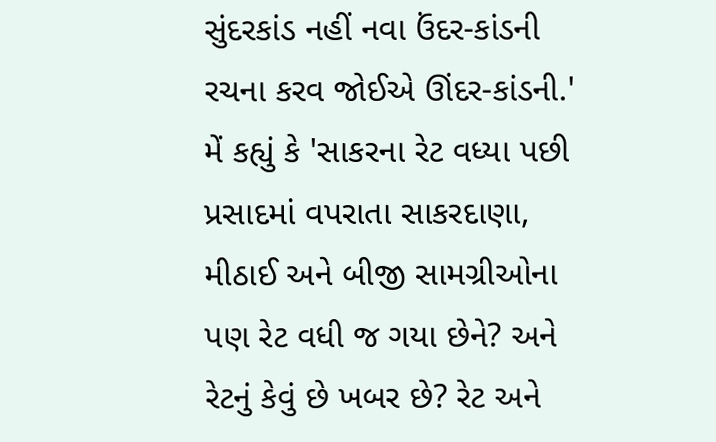સુંદરકાંડ નહીં નવા ઉંદર-કાંડની રચના કરવ જોઈએ ઊંદર-કાંડની.'
મેં કહ્યું કે 'સાકરના રેટ વધ્યા પછી પ્રસાદમાં વપરાતા સાકરદાણા, મીઠાઈ અને બીજી સામગ્રીઓના પણ રેટ વધી જ ગયા છેને? અને રેટનું કેવું છે ખબર છે? રેટ અને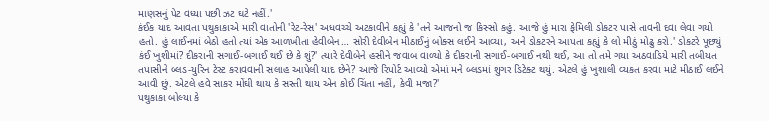માણસનું પેટ વધ્યા પછી ઝટ ઘટે નહીં.'
કંઈક યાદ આવતા પથુકાકાએ મારી વાતોની 'રેટ-રેસ' અધવચ્ચે અટકાવીને કહ્યું કે 'તને આજનો જ કિસ્સો કહું. આજે હું મારા ફેમિલી ડોકટર પાસે તાવની દવા લેવા ગયો હતો. હું લાઈનમાં બેઠો હતો ત્યાં એક આળખીતા હેવીબેન… સોરી દેવીબેન મીઠાઈનું બોક્સ લઈને આવ્યા, અને ડોકટરને આપતા કહ્યું કે લો મીઠું મોઢુ કરો.' ડોકટરે પૂછ્યું કંઈ ખુશીમાં? દીકરાની સગાઈ-બગાઈ થઈ છે કે શું?' ત્યારે દેવીબેને હસીને જવાબ વાળ્યો કે દીકરાની સગાઈ-બગાઈ નથી થઈ, આ તો તમે ગયા અઠવાડિયે મારી તબીયત તપાસીને બ્લડ-યુરિન ટેસ્ટ કરાવવાની સલાહ આપેલી યાદ છેને? આજે રિપોર્ટ આવ્યો એમાં મને બ્લડમાં શુગર ડિટેક્ટ થયું. એટલે હું ખુશાલી વ્યકત કરવા માટે મીઠાઈ લઈને આવી છું. એટલે હવે સાકર મોંઘી થાય કે સસ્તી થાય એન કોઈ ચિંતા નહીં, કેવી મજા?'
પથુકાકા બોલ્યા કે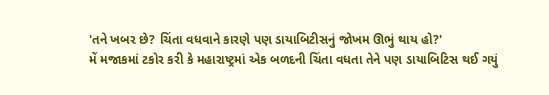'તને ખબર છે? ચિંતા વધવાને કારણે પણ ડાયાબિટીસનું જોખમ ઊભું થાય હો?'
મેં મજાકમાં ટકોર કરી કે મહારાષ્ટ્રમાં એક બળદની ચિંતા વધતા તેને પણ ડાયાબિટિસ થઈ ગયું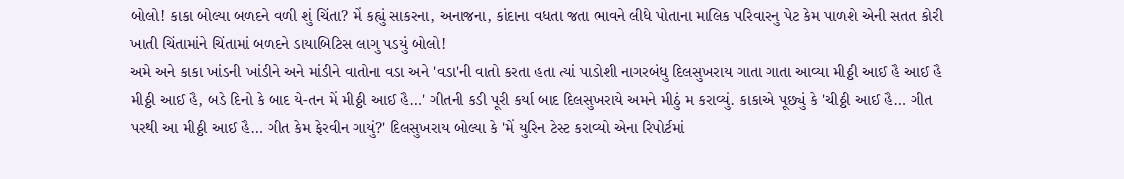બોલો! કાકા બોલ્યા બળદને વળી શું ચિંતા? મેં કહ્યું સાકરના, અનાજના, કાંદાના વધતા જતા ભાવને લીધે પોતાના માલિક પરિવારનુ પેટ કેમ પાળશે એની સતત કોરી ખાતી ચિંતામાંને ચિંતામાં બળદને ડાયાબિટિસ લાગુ પડયું બોલો!
અમે અને કાકા ખાંડની ખાંડીને અને માંડીને વાતોના વડા અને 'વડા'ની વાતો કરતા હતા ત્યાં પાડોશી નાગરબંધુ દિલસુખરાય ગાતા ગાતા આવ્યા મીઠ્ઠી આઈ હૈ આઈ હૈ મીઠ્ઠી આઈ હૈ, બડે દિનો કે બાદ યે-તન મેં મીઠ્ઠી આઈ હૈ…' ગીતની કડી પૂરી કર્યા બાદ દિલસુખરાયે અમને મીઠું મ કરાવ્યું. કાકાએ પૂછ્યું કે 'ચીઠ્ઠી આઈ હૈ… ગીત પરથી આ મીઠ્ઠી આઈ હૈ… ગીત કેમ ફેરવીન ગાયું?' દિલસુખરાય બોલ્યા કે 'મેં યુરિન ટેસ્ટ કરાવ્યો એના રિપોર્ટમાં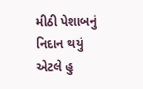મીઠી પેશાબનું નિદાન થયું એટલે હુ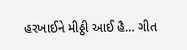હરખાઈને મીઠ્ઠી આઈ હૈ… ગીત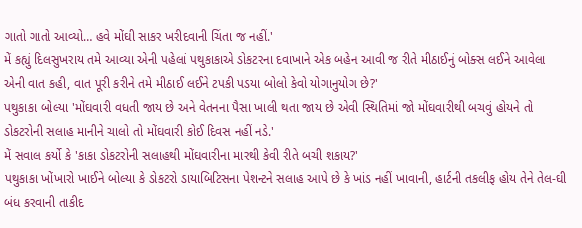ગાતો ગાતો આવ્યો… હવે મોંઘી સાકર ખરીદવાની ચિંતા જ નહીં.'
મેં કહ્યું દિલસુખરાય તમે આવ્યા એની પહેલાં પથુકાકાએ ડોકટરના દવાખાને એક બહેન આવી જ રીતે મીઠાઈનું બોક્સ લઈને આવેલા એની વાત કહી, વાત પૂરી કરીને તમે મીઠાઈ લઈને ટપકી પડયા બોલો કેવો યોગાનુયોગ છે?'
પથુકાકા બોલ્યા 'મોંઘવારી વધતી જાય છે અને વેતનના પૈસા ખાલી થતા જાય છે એવી સ્થિતિમાં જો મોંઘવારીથી બચવું હોયને તો ડોકટરોની સલાહ માનીને ચાલો તો મોંઘવારી કોઈ દિવસ નહીં નડે.'
મેં સવાલ કર્યો કે 'કાકા ડોકટરોની સલાહથી મોંઘવારીના મારથી કેવી રીતે બચી શકાય?'
પથુકાકા ખોંખારો ખાઈને બોલ્યા કે ડોકટરો ડાયાબિટિસના પેશન્ટને સલાહ આપે છે કે ખાંડ નહીં ખાવાની, હાર્ટની તકલીફ હોય તેને તેલ-ઘી બંધ કરવાની તાકીદ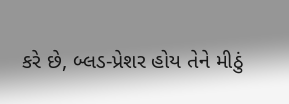કરે છે, બ્લડ-પ્રેશર હોય તેને મીઠું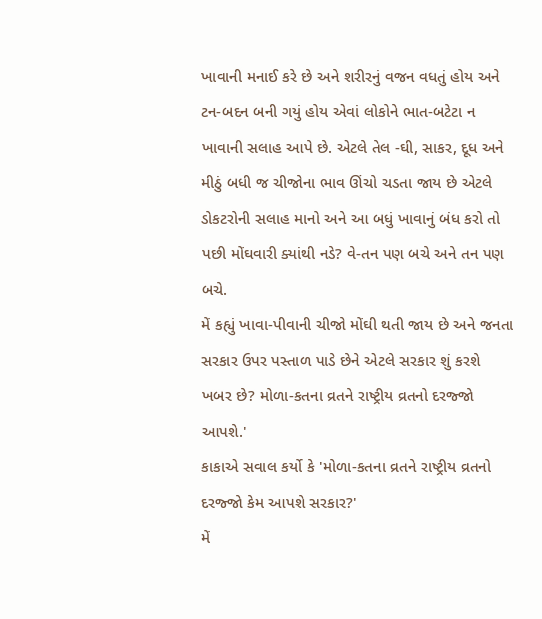ખાવાની મનાઈ કરે છે અને શરીરનું વજન વધતું હોય અને ટન-બદન બની ગયું હોય એવાં લોકોને ભાત-બટેટા ન ખાવાની સલાહ આપે છે. એટલે તેલ -ઘી, સાકર, દૂધ અને મીઠું બધી જ ચીજોના ભાવ ઊંચો ચડતા જાય છે એટલે ડોકટરોની સલાહ માનો અને આ બધું ખાવાનું બંધ કરો તો પછી મોંઘવારી ક્યાંથી નડે? વે-તન પણ બચે અને તન પણ બચે.
મેં કહ્યું ખાવા-પીવાની ચીજો મોંઘી થતી જાય છે અને જનતા સરકાર ઉપર પસ્તાળ પાડે છેને એટલે સરકાર શું કરશે ખબર છે? મોળા-કતના વ્રતને રાષ્ટ્રીય વ્રતનો દરજ્જો આપશે.'
કાકાએ સવાલ કર્યો કે 'મોળા-કતના વ્રતને રાષ્ટ્રીય વ્રતનો દરજ્જો કેમ આપશે સરકાર?'
મેં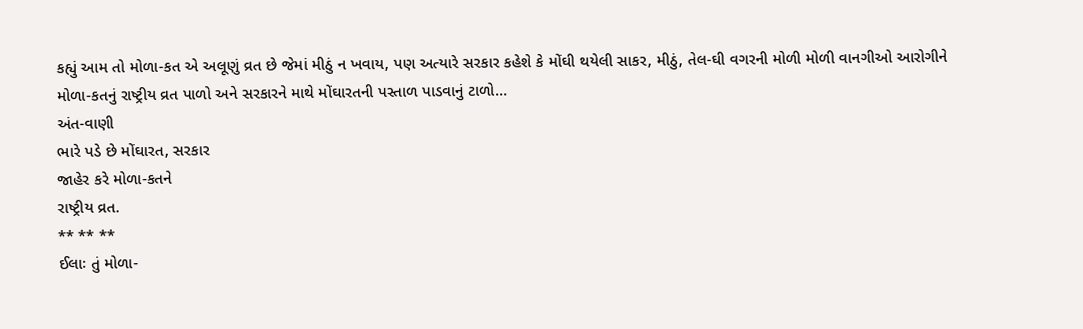કહ્યું આમ તો મોળા-કત એ અલૂણું વ્રત છે જેમાં મીઠું ન ખવાય, પણ અત્યારે સરકાર કહેશે કે મોંઘી થયેલી સાકર, મીઠું, તેલ-ઘી વગરની મોળી મોળી વાનગીઓ આરોગીને મોળા-કતનું રાષ્ટ્રીય વ્રત પાળો અને સરકારને માથે મોંઘારતની પસ્તાળ પાડવાનું ટાળો…
અંત-વાણી
ભારે પડે છે મોંઘારત, સરકાર
જાહેર કરે મોળા-કતને
રાષ્ટ્રીય વ્રત.
** ** **
ઈલાઃ તું મોળા-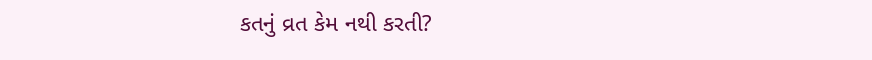કતનું વ્રત કેમ નથી કરતી?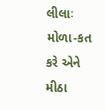લીલાઃ મોળા-કત કરે એને મીઠા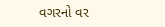વગરનો વર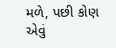મળે, પછી કોણ એવું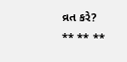વ્રત કરે?
** ** **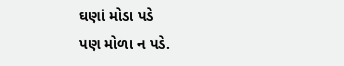ઘણાં મોડા પડે
પણ મોળા ન પડે.